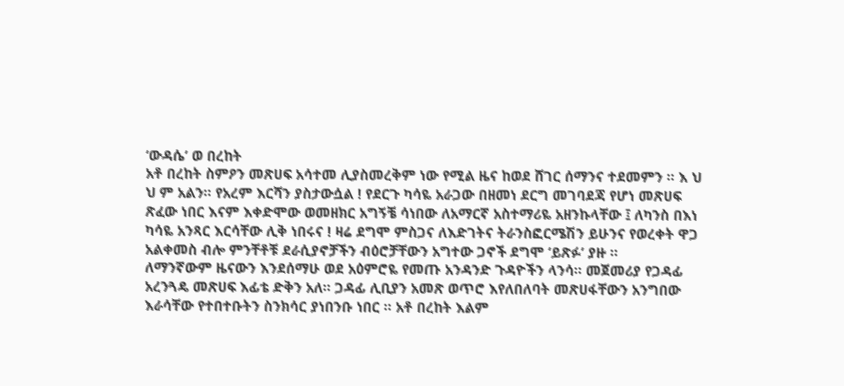‘ውዳሴ’ ወ በረከት
አቶ በረከት ስምዖን መጽሀፍ አሳተመ ሊያስመረቅም ነው የሚል ዜና ከወደ ሸገር ሰማንና ተደመምን ። እ ህ ህ ም አልን። የአረም እርሻን ያስታውሷል ! የደርጉ ካሳዬ አራጋው በዘመነ ደርግ መገባደጃ የሆነ መጽሀፍ ጽፈው ነበር እናም እቀድሞው ወመዘክር አግኝቼ ሳነበው ለአማርኛ አስተማሪዬ አዘንኩላቸው ፤ ለካንስ በእነ ካሳዬ አንጻር እርሳቸው ሊቅ ነበሩና ! ዛሬ ደግሞ ምስጋና ለእድገትና ትራንስፎርሜሽን ይሁንና የወረቀት ዋጋ አልቀመስ ብሎ ምንቸቶቹ ደራሲያኖቻችን ብዕሮቻቸውን አግተው ጋኖች ደግሞ ‘ይጽፉ’ ያዙ ።
ለማንኛውም ዜናውን እንደሰማሁ ወደ አዕምሮዬ የመጡ አንዳንድ ጉዳዮችን ላንሳ። መጀመሪያ የጋዳፊ አረንጓዴ መጽሀፍ እፊቴ ድቅን አለ። ጋዳፊ ሊቢያን አመጽ ወጥሮ እየለበለባት መጽሀፋቸውን አንግበው እራሳቸው የተበተቡትን ስንክሳር ያነበንቡ ነበር ። አቶ በረከት እልም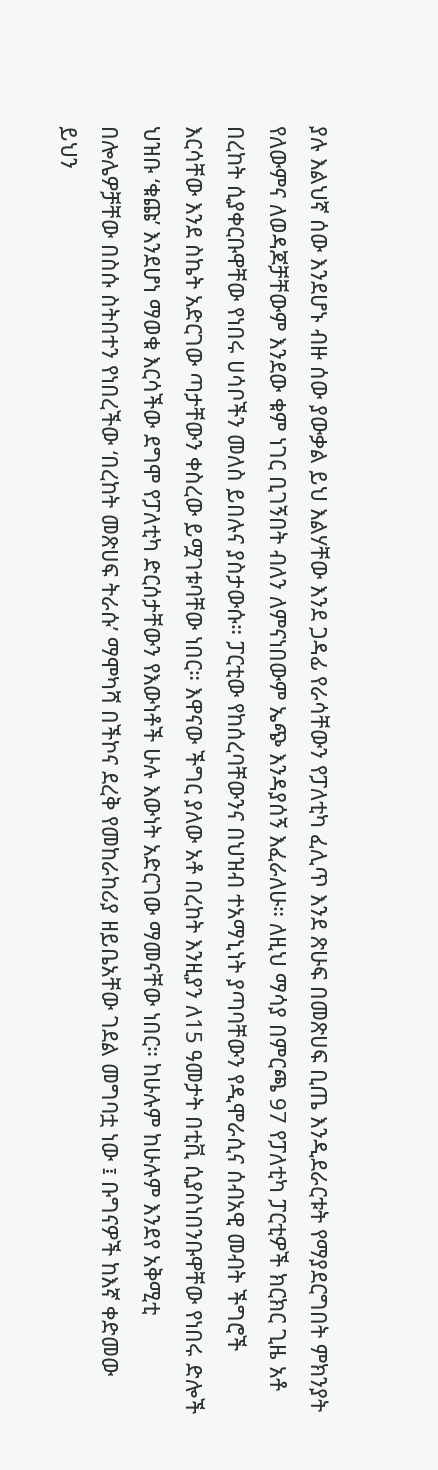ያሉ እልህኛ ሰው እንደሆኑ ብዙ ሰው ያውቃል ይህ እልሃቸው እንደ ጋዳፊ የራሳቸውን የፓለቲካ ፈሊጥ እንደ ጽሁፍ በመጽሀፍ ቢጤ እንዲደራርቱት የማያደርግበት ምክንያት የለውምና ለወዳጆቻቸውም እንደው ቁም ነገር ቢገኝበት ብለን ለምናነበውም ኤጭ እንዳያሰኝ እፈራለሁ። ለዚህ ማሳያ በምርጫ 97 የፓለቲካ ፓርቲዎች ክርክር ጊዜ አቶ በረከት ሲያቀርቡዋቸው የነበሩ ሀሳቦችን መለስ ይበሉና ያስታውሱ። ፓርቲው የከሰረባቸውንና በህዝብ ተአማኒነት ያጣባቸውን የዲሞራሲና ሰብአዊ መብት ችግሮች እርሳቸው እንደ ስኬት አድርገው ጣታቸውን ቀስረው ይሟገቱባቸው ነበር። እዋናው ችግር ያለው አቶ በረከት እንዚያን ለ15 ዓመታት በቲቪ ሲያስነበንቡዋቸው የነበሩ ድሎች ህዝቡ ‘ቁጩ’ እንደሆነ ማወቁ እርሳችው ደግሞ የፓለቲካ ድርሰታቸውን የእውነቶች ሁሉ እውነት አድርገው ማመናቸው ነበር። ከሁሉም ከሁሉም እንደየ አቅሚቲ በሎሌዎቻቸው በስሱ ስትበተን የነበረችው ‘በረከት መጽሀፍ ትራሱ’ ማሞካሻ በችኮና ደረቅ የመከራከሪያ ዘይቤአቸው ገደል መግባቷ ነው ፤ ቡግናዎች ከእኛ ቀድመው ይህን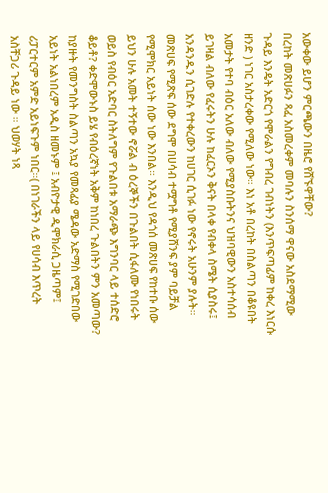አውቀው ይሆን ምርጫውን በዜሮ የሸኙዋቸው?
በረከት መጽሀፉን ጻፈ አስመረቀም መባሉን ስንሰማ ዋናው አስደማሚው ጉዳይ እንዴት አድርጎ የሞራልን የግብረ ገብነትን (እንጥፍጣፊም ከቀረ እነርሱ ዘንድ ) ነገር አስታረቀው የሚለው ነው። እነ አቶ በረከት በስልጣን በቆዩበት አመታት የተባ ብዕር አለው ብለው የሚያስቡትንና ህዝባዊውን አስተሳሰብ ይገዛል ብለው የፈሩትን ሁሉ ከፈርኦን ቅናት በላቀ የብቀላ ስሜት ሲያስሩ፤ አንዳንዱን ሲገድሉ የተቀረውን ከሀገር ሲገፉ ነው የኖሩት አሁንም ያሉት። መጽሀፍ የሚጽፍ ሰው ደግሞ በሀሳብ ተሟግቶ የሚያሸንፍ ያም ባይቻል የሚሞክር አይነት ሰው ነው እንበል። እንዲህ የዳጎሰ መጽሀፍ የከተቡ ሰው ይህን ሁሉ አመት ተኝተው ኖሯል ብ ዕረኞችን በጉልበት ሲፋለሙ የነበሩት ወይስ የብዕር አድባር ስትለግም የጉልበቱ አማራጭ እግንባር ላይ ተሰድሮ ቆይቶ? ቀድሞውኑስ ይሄ የብዕረኛነት አቅም ከነበረ ጉልበትን ምን አመጣው? ከያዙት የመንግስት ስልጣን አኳያ የመጻፊያ ሜዳው አድማስ የሚገድበው አይነት አልነበረም አዲስ ዘመኑም ፤ አብዮታዊ ዲሞክራሲ ጋዜጣም፤ ሪፓርተርም አምድ አይነፍጉም ነበር።( በነገራችን ላይ የሀሳብ እጥረት አስቸጋሪ ጉዳይ ነው ። ህወሃት ነጻ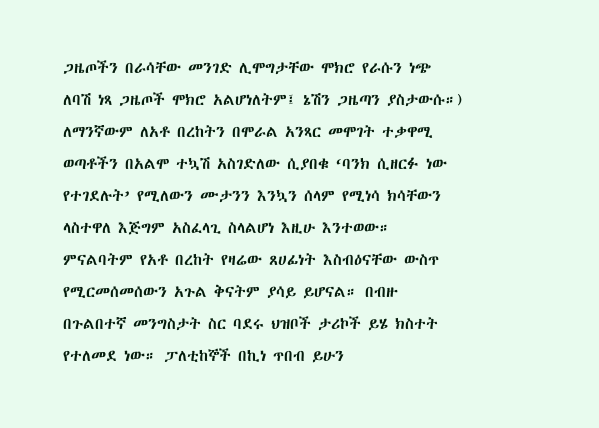ጋዜጦችን በራሳቸው መንገድ ሊሞግታቸው ሞክሮ የራሱን ነጭ ለባሽ ነጻ ጋዜጦች ሞክሮ አልሆነለትም፤ ኔሽን ጋዜጣን ያስታውሱ።) ለማንኛውም ለአቶ በረከትን በሞራል አንጻር መሞገት ተቃዋሚ ወጣቶችን በአልሞ ተኳሽ አስገድለው ሲያበቁ ‘ባንክ ሲዘርፉ ነው የተገደሉት’ የሚለውን ሙታንን እንኳን ሰላም የሚነሳ ክሳቸውን ላስተዋለ እጅግም አስፈላጊ ስላልሆነ እዚሁ እንተወው።
ምናልባትም የአቶ በረከት የዛሬው ጸሀፊነት እስብዕናቸው ውስጥ የሚርመሰመሰውን አጉል ቅናትም ያሳይ ይሆናል። በብዙ በጉልበተኛ መንግስታት ስር ባደሩ ህዝቦች ታሪኮች ይሄ ክስተት የተለመደ ነው። ፓለቲከኞች በኪነ ጥበብ ይሁን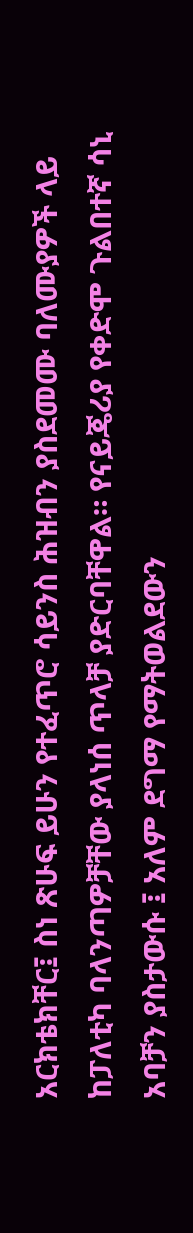አርክቴክቸር፤ ስነ ጽሁፍ ይሁን የተፈጥሮ ሳይንስ ሕዝብን ያስደመሙ ባለሙያዎች ላይ ከፓለቲካ ባላንጣዎቻቸው ያላነሰ ጥላቻ ያድርባቸዋል። የናይጄሪያ የቀድሞ ጉልበተኛ ሳኒ አባቻን ያስታውሱ ፤ አለም ደግማ የማትወልደውን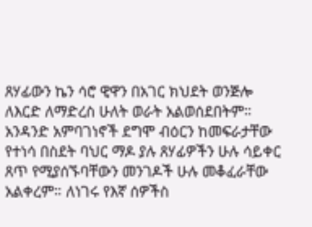ጸሃፊውን ኬን ሳሮ ዊዋን በአገር ክህደት ወንጅሎ ለእርድ ለማድረስ ሁለት ወራት አልወሰደበትም። አንዳንድ አምባገነኖች ደግሞ ብዕርን ከመፍራታቸው የተነሳ በስደት ባህር ማዶ ያሉ ጸሃፊዎችን ሁሉ ሳይቀር ጸጥ የሚያሰኙባቸውን መንገዶች ሁሉ መቆፈራቸው አልቀረም። ለነገሩ የእኛ ሰዎችስ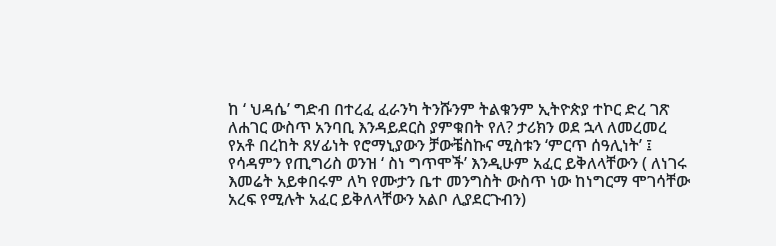ከ ‘ ህዳሴ’ ግድብ በተረፈ ፈራንካ ትንሹንም ትልቁንም ኢትዮጵያ ተኮር ድረ ገጽ ለሐገር ውስጥ አንባቢ እንዳይደርስ ያምቁበት የለ? ታሪክን ወደ ኋላ ለመረመረ የአቶ በረከት ጸሃፊነት የሮማኒያውን ቻውቼስኩና ሚስቱን ‘ምርጥ ሰዓሊነት’ ፤ የሳዳምን የጢግሪስ ወንዝ ‘ ስነ ግጥሞች’ እንዲሁም አፈር ይቅለላቸውን ( ለነገሩ እመሬት አይቀበሩም ለካ የሙታን ቤተ መንግስት ውስጥ ነው ከነግርማ ሞገሳቸው አረፍ የሚሉት አፈር ይቅለላቸውን አልቦ ሊያደርጉብን)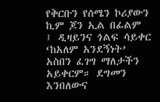የቅርቡን የሰሜን ኮሪያውን ኪም ጆን ኢል በፊልም ፤ ዲዛይንና ጎልፍ ሳይቀር ‘ከአለም አንደኝነት’ አስበን ፈገግ ማለታችን አይቀርም። ደግመን እንበለውና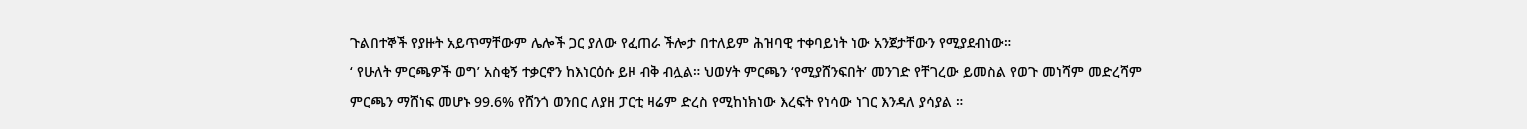ጉልበተኞች የያዙት አይጥማቸውም ሌሎች ጋር ያለው የፈጠራ ችሎታ በተለይም ሕዝባዊ ተቀባይነት ነው አንጀታቸውን የሚያደብነው።
‘ የሁለት ምርጫዎች ወግ’ አስቂኝ ተቃርኖን ከእነርዕሱ ይዞ ብቅ ብሏል። ህወሃት ምርጫን ‘የሚያሸንፍበት’ መንገድ የቸገረው ይመስል የወጉ መነሻም መድረሻም ምርጫን ማሸነፍ መሆኑ 99.6% የሸንጎ ወንበር ለያዘ ፓርቲ ዛሬም ድረስ የሚከነክነው እረፍት የነሳው ነገር እንዳለ ያሳያል ።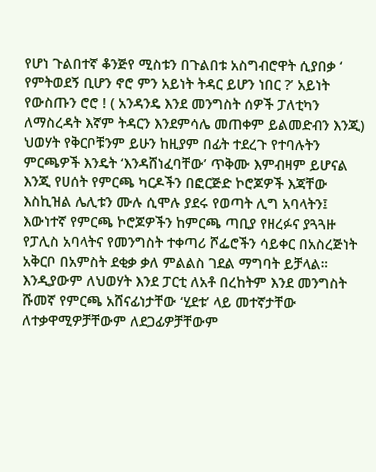የሆነ ጉልበተኛ ቆንጅየ ሚስቱን በጉልበቱ አስግብሮዋት ሲያበቃ ‘ የምትወደኝ ቢሆን ኖሮ ምን አይነት ትዳር ይሆን ነበር ?’ አይነት የውስጡን ሮሮ ! ( አንዳንዴ እንደ መንግስት ሰዎች ፓለቲካን ለማስረዳት እኛም ትዳርን እንደምሳሌ መጠቀም ይልመድብን እንጂ) ህወሃት የቅርቦቹንም ይሁን ከዚያም በፊት ተደረጉ የተባሉትን ምርጫዎች እንዴት ‘እንዳሸነፈባቸው’ ጥቅሙ እምብዛም ይሆናል እንጂ የሀሰት የምርጫ ካርዶችን በፎርጅድ ኮሮጆዎች እጃቸው እስኪዝል ሌሊቱን ሙሉ ሲሞሉ ያደሩ የወጣት ሊግ አባላትን፤ እውነተኛ የምርጫ ኮሮጆዎችን ከምርጫ ጣቢያ የዘረፉና ያጓጓዙ የፓሊስ አባላትና የመንግስት ተቀጣሪ ሾፌሮችን ሳይቀር በአስረጅነት አቅርቦ በአምስት ደቂቃ ቃለ ምልልስ ገደል ማግባት ይቻላል። እንዲያውም ለህወሃት እንደ ፓርቲ ለአቶ በረከትም እንደ መንግስት ሹመኛ የምርጫ አሸናፊነታቸው ‘ሂደቱ’ ላይ መተኛታቸው ለተቃዋሚዎቻቸውም ለደጋፊዎቻቸውም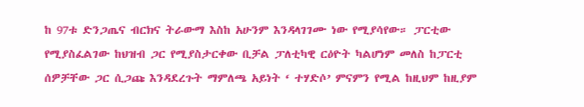ከ 97ቱ ድንጋጤና ብርክና ትራውማ እስከ አሁንም እንዳላገገሙ ነው የሚያሳየው። ፓርቲው የሚያስፈልገው ከህዝብ ጋር የሚያስታርቀው ቢቻል ፓለቲካዊ ርዕዮት ካልሆነም መለስ ከፓርቲ ሰዎቻቸው ጋር ሲጋጩ እንዳደረጉት ማምለጫ አይነት ‘ ተሃድሶ’ ምናምን የሚል ከዚህም ከዚያም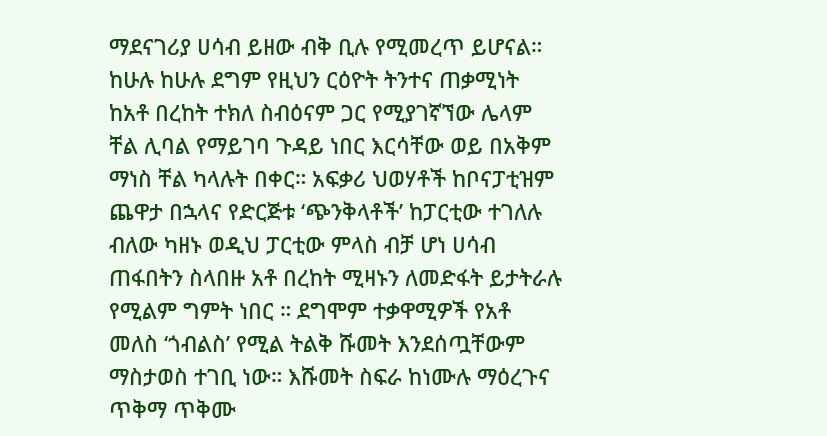ማደናገሪያ ሀሳብ ይዘው ብቅ ቢሉ የሚመረጥ ይሆናል።
ከሁሉ ከሁሉ ደግም የዚህን ርዕዮት ትንተና ጠቃሚነት ከአቶ በረከት ተክለ ስብዕናም ጋር የሚያገኛኘው ሌላም ቸል ሊባል የማይገባ ጉዳይ ነበር እርሳቸው ወይ በአቅም ማነስ ቸል ካላሉት በቀር። አፍቃሪ ህወሃቶች ከቦናፓቲዝም ጨዋታ በኋላና የድርጅቱ ‘ጭንቅላቶች’ ከፓርቲው ተገለሉ ብለው ካዘኑ ወዲህ ፓርቲው ምላስ ብቻ ሆነ ሀሳብ ጠፋበትን ስላበዙ አቶ በረከት ሚዛኑን ለመድፋት ይታትራሉ የሚልም ግምት ነበር ። ደግሞም ተቃዋሚዎች የአቶ መለስ ‘ጎብልስ’ የሚል ትልቅ ሹመት እንደሰጧቸውም ማስታወስ ተገቢ ነው። እሹመት ስፍራ ከነሙሉ ማዕረጉና ጥቅማ ጥቅሙ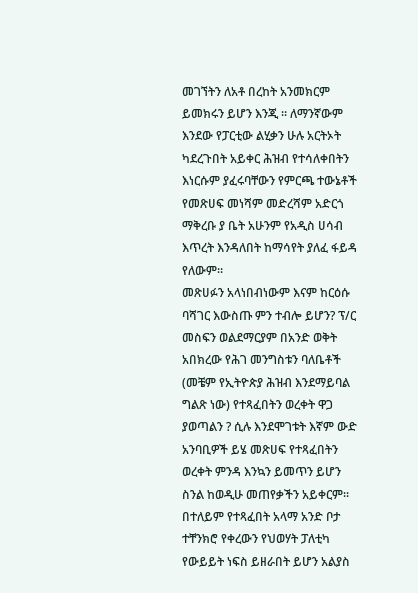መገኘትን ለአቶ በረከት አንመክርም ይመክሩን ይሆን እንጂ ። ለማንኛውም እንደው የፓርቲው ልሂቃን ሁሉ አርትኦት ካደረጉበት አይቀር ሕዝብ የተሳለቀበትን እነርሱም ያፈሩባቸውን የምርጫ ተውኔቶች የመጽሀፍ መነሻም መድረሻም አድርጎ ማቅረቡ ያ ቤት አሁንም የአዲስ ሀሳብ እጥረት እንዳለበት ከማሳየት ያለፈ ፋይዳ የለውም።
መጽሀፉን አላነበብነውም እናም ከርዕሱ ባሻገር እውስጡ ምን ተብሎ ይሆን? ፕ/ር መስፍን ወልደማርያም በአንድ ወቅት አበክረው የሕገ መንግስቱን ባለቤቶች (መቼም የኢትዮጵያ ሕዝብ እንደማይባል ግልጽ ነው) የተጻፈበትን ወረቀት ዋጋ ያወጣልን ? ሲሉ እንደሞገቱት እኛም ውድ አንባቢዎች ይሄ መጽሀፍ የተጻፈበትን ወረቀት ምንዳ እንኳን ይመጥን ይሆን ስንል ከወዲሁ መጠየቃችን አይቀርም። በተለይም የተጻፈበት አላማ አንድ ቦታ ተቸንክሮ የቀረውን የህወሃት ፓለቲካ የውይይት ነፍስ ይዘራበት ይሆን አልያስ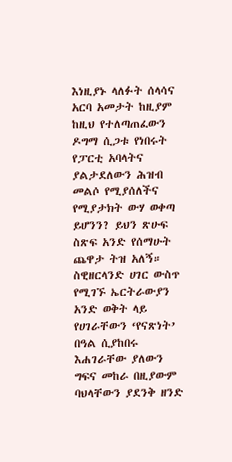እነዚያኑ ላለፉት ሰላሳና አርባ አመታት ከዚያም ከዚህ የተለጣጠፈውን ዶግማ ሲጋቱ የነበሩት የፓርቲ አባላትና ያልታደለውን ሕዝብ መልሶ የሚያሰለችና የሚያታክት ውሃ ወቀጣ ይሆንን? ይህን ጽሁፍ ስጽፍ አንድ የሰማሁት ጨዋታ ትዝ አለኝ። ስዊዘርላንድ ሀገር ውስጥ የሚገኙ ኤርትራውያን አንድ ወቅት ላይ የሀገራቸውን ‘የናጽነት’ በዓል ሲያከበሩ እሐገራቸው ያለውን ግፍና መከራ በዚያውም ባህላቸውን ያደንቅ ዘንድ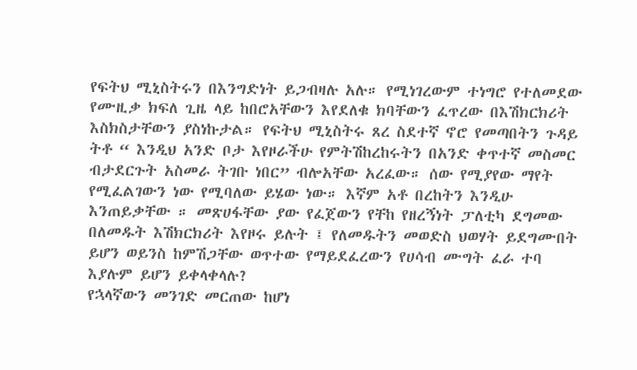የፍትህ ሚኒስትሩን በእንግድነት ይጋብዛሉ አሉ። የሚነገረውም ተነግሮ የተለመደው የሙዚቃ ክፍለ ጊዜ ላይ ከበሮአቸውን እየደለቁ ክባቸውን ፈጥረው በእሽክርክሪት እስክስታቸውን ያስነኩታል። የፍትህ ሚኒስትሩ ጸረ ስደተኛ ኖሮ የመጣበትን ጉዳይ ትቶ “ እንዲህ አንድ ቦታ እየዞራችሁ የምትሽከረከሩትን በአንድ ቀጥተኛ መስመር ብታደርጉት አስመራ ትገቡ ነበር” ብሎአቸው አረፈው። ሰው የሚያየው ማየት የሚፈልገውን ነው የሚባለው ይሄው ነው። እኛም አቶ በረከትን እንዲሁ እንጠይቃቸው ። መጽሀፋቸው ያው የፈጀውን የቸከ የዘረኝነት ፓለቲካ ደግመው በለመዱት እሽክርክሪት እየዞሩ ይሉት ፤ የለመዱትን መወድስ ህወሃት ይደግሙበት ይሆን ወይንስ ከምሽጋቸው ወጥተው የማይደፈረውን የሀሳብ ሙግት ፈራ ተባ እያሉም ይሆን ይቀላቀላሉ?
የኋላኛውን መንገድ መርጠው ከሆነ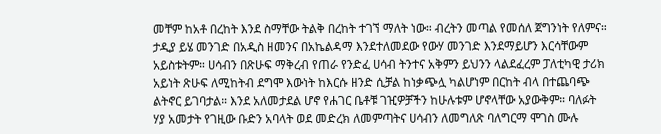መቸም ከአቶ በረከት እንደ ስማቸው ትልቅ በረከት ተገኘ ማለት ነው። ብረትን መጣል የመሰለ ጀግንነት የለምና። ታዲያ ይሄ መንገድ በአዲስ ዘመንና በአኬልዳማ እንደተለመደው የውሃ መንገድ እንደማይሆን እርሳቸውም አይስቱትም። ሀሳብን በጽሁፍ ማቅረብ የጠራ የንድፈ ሀሳብ ትንተና አቅምን ይህንን ላልደፈረም ፓለቲካዊ ታሪክ አይነት ጽሁፍ ለሚከትብ ደግሞ እውነት ከእርሱ ዘንድ ሲቻል ከነቃጭሏ ካልሆነም በርከት ብላ በተጨባጭ ልትኖር ይገባታል። እንደ አለመታደል ሆኖ የሐገር ቤቶቹ ገዢዎቻችን ከሁሉቱም ሆኖላቸው አያውቅም። ባለፉት ሃያ አመታት የገዚው ቡድን አባላት ወደ መድረክ ለመምጣትና ሀሳብን ለመግለጽ ባለግርማ ሞገስ ሙሉ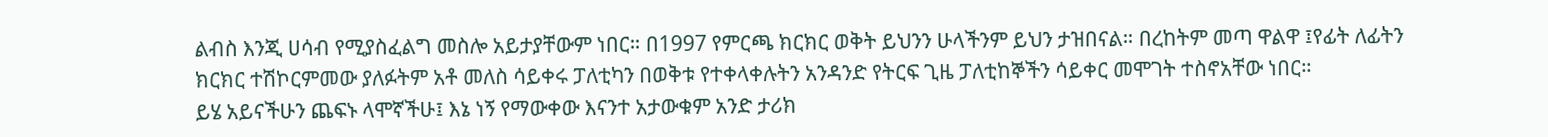ልብስ እንጂ ሀሳብ የሚያስፈልግ መስሎ አይታያቸውም ነበር። በ1997 የምርጫ ክርክር ወቅት ይህንን ሁላችንም ይህን ታዝበናል። በረከትም መጣ ዋልዋ ፤የፊት ለፊትን ክርክር ተሽኮርምመው ያለፉትም አቶ መለስ ሳይቀሩ ፓለቲካን በወቅቱ የተቀላቀሉትን አንዳንድ የትርፍ ጊዜ ፓለቲከኞችን ሳይቀር መሞገት ተስኖአቸው ነበር።
ይሄ አይናችሁን ጨፍኑ ላሞኛችሁ፤ እኔ ነኝ የማውቀው እናንተ አታውቁም አንድ ታሪክ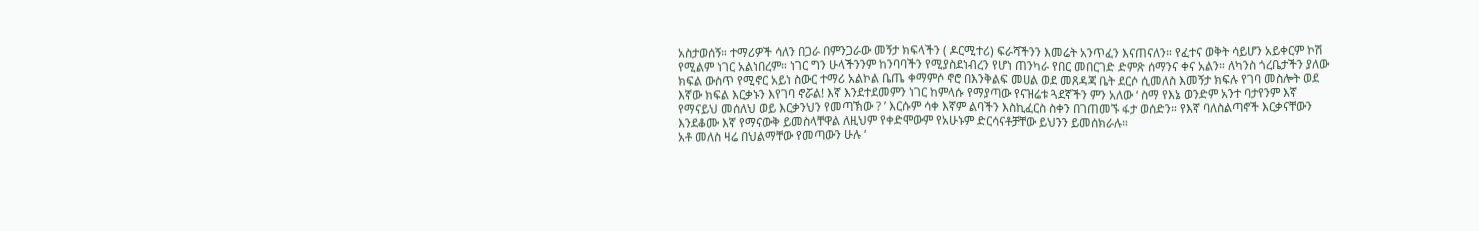አስታወሰኝ። ተማሪዎች ሳለን በጋራ በምንጋራው መኝታ ክፍላችን ( ዶርሚተሪ) ፍራሻችንን እመሬት አንጥፈን እናጠናለን። የፈተና ወቅት ሳይሆን አይቀርም ኮሽ የሚልም ነገር አልነበረም። ነገር ግን ሁላችንንም ከንባባችን የሚያስደነብረን የሆነ ጠንካራ የበር መበርገድ ድምጽ ሰማንና ቀና አልን። ለካንስ ጎረቤታችን ያለው ክፍል ውስጥ የሚኖር አይነ ስውር ተማሪ አልኮል ቤጤ ቀማምሶ ኖሮ በእንቅልፍ መሀል ወደ መጸዳጃ ቤት ደርሶ ሲመለስ እመኝታ ክፍሉ የገባ መስሎት ወደ እኛው ክፍል እርቃኑን እየገባ ኖሯል! እኛ እንደተደመምን ነገር ከምላሱ የማያጣው የናዝሬቱ ጓደኛችን ምን አለው ‘ ስማ የእኔ ወንድም አንተ ባታየንም እኛ የማናይህ መሰለህ ወይ እርቃንህን የመጣኽው ? ’ እርሱም ሳቀ እኛም ልባችን እስኪፈርስ ስቀን በገጠመኙ ፋታ ወሰድን። የእኛ ባለስልጣኖች እርቃናቸውን እንደቆሙ እኛ የማናውቅ ይመስላቸዋል ለዚህም የቀድሞውም የአሁኑም ድርሳናቶቻቸው ይህንን ይመሰክራሉ።
አቶ መለስ ዛሬ በህልማቸው የመጣውን ሁሉ ‘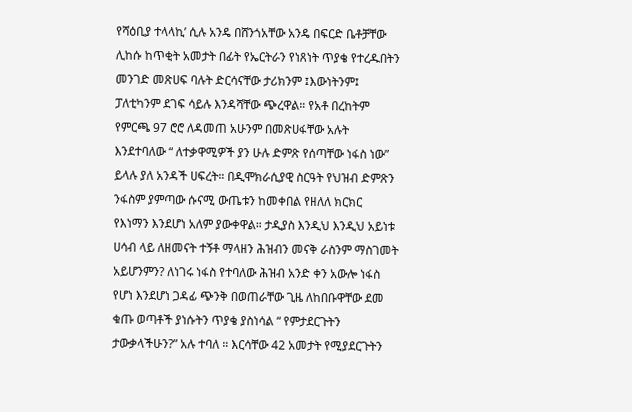የሻዕቢያ ተላላኪ’ ሲሉ አንዴ በሸንጎአቸው አንዴ በፍርድ ቤቶቻቸው ሊከሱ ከጥቂት አመታት በፊት የኤርትራን የነጸነት ጥያቄ የተረዱበትን መንገድ መጽሀፍ ባሉት ድርሳናቸው ታሪክንም ፤እውነትንም፤ ፓለቲካንም ደገፍ ሳይሉ እንዳሻቸው ጭረዋል። የአቶ በረከትም የምርጫ 97 ሮሮ ለዳመጠ አሁንም በመጽሀፋቸው አሉት እንደተባለው “ ለተቃዋሚዎች ያን ሁሉ ድምጽ የሰጣቸው ነፋስ ነው” ይላሉ ያለ አንዳች ሀፍረት። በዲሞክራሲያዊ ስርዓት የህዝብ ድምጽን ንፋስም ያምጣው ሱናሚ ውጤቱን ከመቀበል የዘለለ ክርክር የእነማን እንደሆነ አለም ያውቀዋል። ታዲያስ እንዲህ እንዲህ አይነቱ ሀሳብ ላይ ለዘመናት ተኝቶ ማላዘን ሕዝብን መናቅ ራስንም ማስገመት አይሆንምን? ለነገሩ ነፋስ የተባለው ሕዝብ አንድ ቀን አውሎ ነፋስ የሆነ እንደሆነ ጋዳፊ ጭንቅ በወጠራቸው ጊዜ ለከበቡዋቸው ደመ ቁጡ ወጣቶች ያነሱትን ጥያቄ ያስነሳል “ የምታደርጉትን ታውቃላችሁን?” አሉ ተባለ ። እርሳቸው 42 አመታት የሚያደርጉትን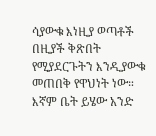ሳያውቁ እነዚያ ወጣቶች በዚያች ቅጽበት የሚያደርጉትን እንዲያውቁ መጠበቅ የዋህነት ነው። እኛም ቤት ይሄው አንድ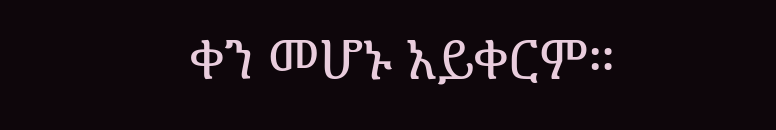ቀን መሆኑ አይቀርም።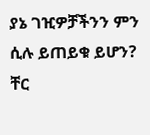ያኔ ገዢዎቻችንን ምን ሲሉ ይጠይቁ ይሆን?
ቸር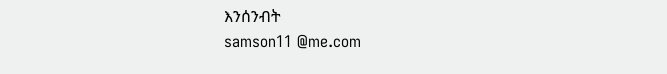እንሰንብት
samson11 @me.com